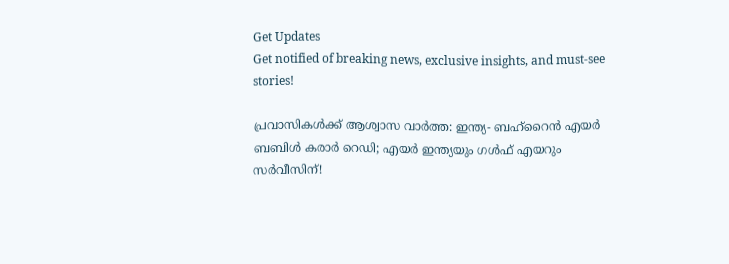Get Updates
Get notified of breaking news, exclusive insights, and must-see stories!

പ്രവാസികൾക്ക് ആശ്വാസ വാർത്ത: ഇന്ത്യ- ബഹ്റൈൻ എയർ ബബിൾ കരാർ റെഡി; എയർ ഇന്ത്യയും ഗൾഫ് എയറും സർവീസിന്!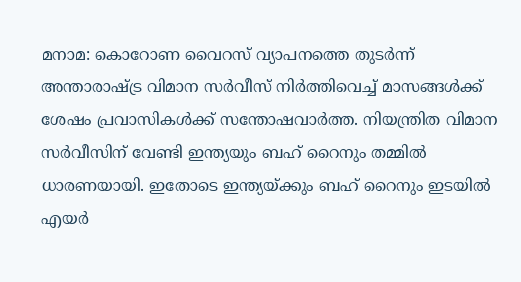മനാമ: കൊറോണ വൈറസ് വ്യാപനത്തെ തുടർന്ന് അന്താരാഷ്ട്ര വിമാന സർവീസ് നിർത്തിവെച്ച് മാസങ്ങൾക്ക് ശേഷം പ്രവാസികൾക്ക് സന്തോഷവാർത്ത. നിയന്ത്രിത വിമാന സർവീസിന് വേണ്ടി ഇന്ത്യയും ബഹ് റൈനും തമ്മിൽ ധാരണയായി. ഇതോടെ ഇന്ത്യയ്ക്കും ബഹ് റൈനും ഇടയിൽ എയർ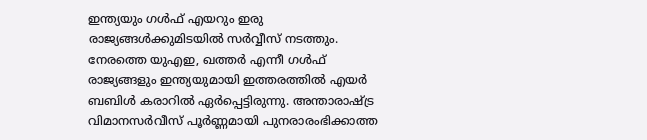ഇന്ത്യയും ഗൾഫ് എയറും ഇരു രാജ്യങ്ങൾക്കുമിടയിൽ സർവ്വീസ് നടത്തും. നേരത്തെ യുഎഇ, ഖത്തർ എന്നീ ഗൾഫ് രാജ്യങ്ങളും ഇന്ത്യയുമായി ഇത്തരത്തിൽ എയർ ബബിൾ കരാറിൽ ഏർപ്പെട്ടിരുന്നു. അന്താരാഷ്ട്ര വിമാനസർവീസ് പൂർണ്ണമായി പുനരാരംഭിക്കാത്ത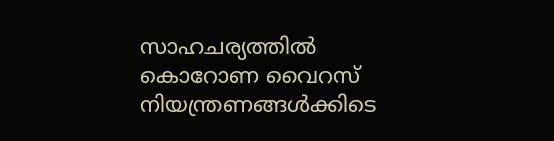സാഹചര്യത്തിൽ കൊറോണ വൈറസ് നിയന്ത്രണങ്ങൾക്കിടെ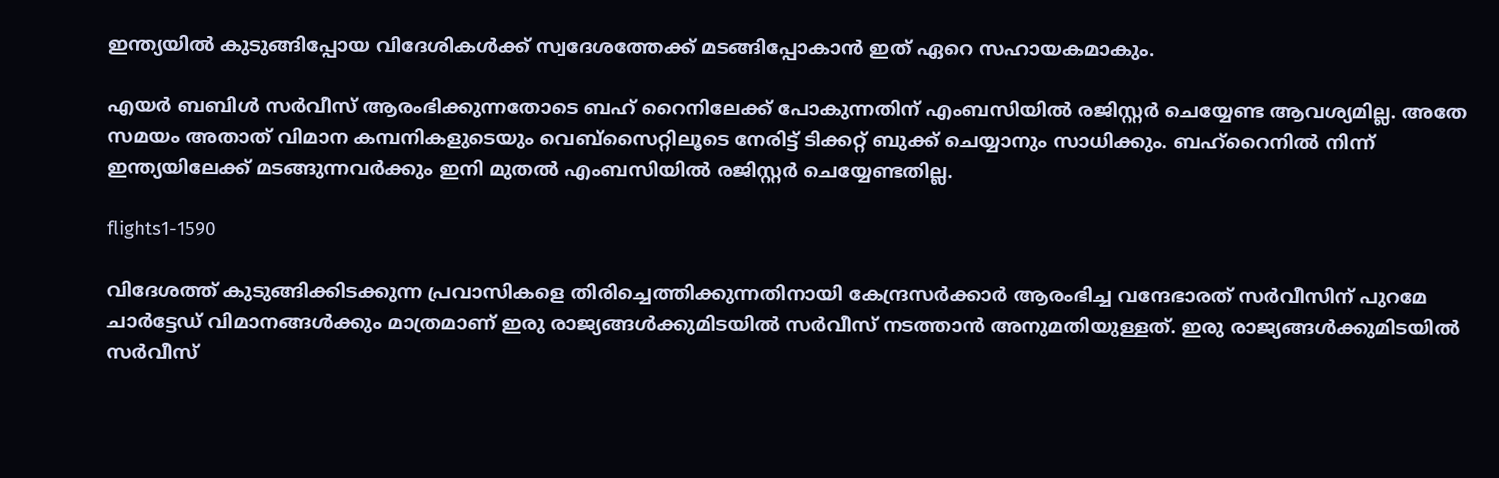ഇന്ത്യയിൽ കുടുങ്ങിപ്പോയ വിദേശികൾക്ക് സ്വദേശത്തേക്ക് മടങ്ങിപ്പോകാൻ ഇത് ഏറെ സഹായകമാകും.

എയർ ബബിൾ സർവീസ് ആരംഭിക്കുന്നതോടെ ബഹ് റൈനിലേക്ക് പോകുന്നതിന് എംബസിയിൽ രജിസ്റ്റർ ചെയ്യേണ്ട ആവശ്യമില്ല. അതേ സമയം അതാത് വിമാന കമ്പനികളുടെയും വെബ്സൈറ്റിലൂടെ നേരിട്ട് ടിക്കറ്റ് ബുക്ക് ചെയ്യാനും സാധിക്കും. ബഹ്റൈനിൽ നിന്ന് ഇന്ത്യയിലേക്ക് മടങ്ങുന്നവർക്കും ഇനി മുതൽ എംബസിയിൽ രജിസ്റ്റർ ചെയ്യേണ്ടതില്ല.

flights1-1590

വിദേശത്ത് കുടുങ്ങിക്കിടക്കുന്ന പ്രവാസികളെ തിരിച്ചെത്തിക്കുന്നതിനായി കേന്ദ്രസർക്കാർ ആരംഭിച്ച വന്ദേഭാരത് സർവീസിന് പുറമേ ചാർട്ടേഡ് വിമാനങ്ങൾക്കും മാത്രമാണ് ഇരു രാജ്യങ്ങൾക്കുമിടയിൽ സർവീസ് നടത്താൻ അനുമതിയുള്ളത്. ഇരു രാജ്യങ്ങൾക്കുമിടയിൽ സർവീസ്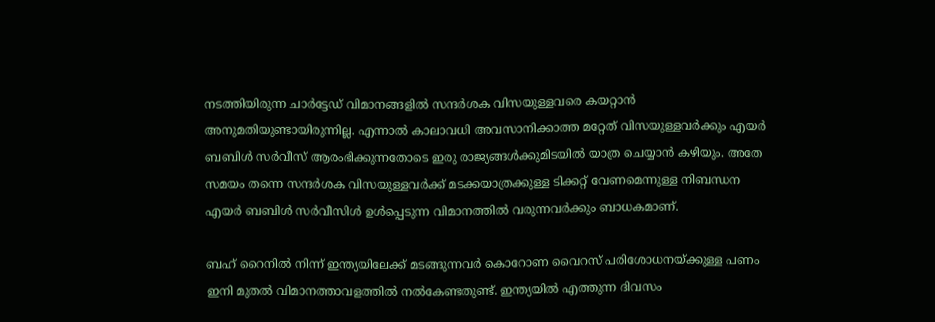നടത്തിയിരുന്ന ചാർട്ടേഡ് വിമാനങ്ങളിൽ സന്ദർശക വിസയുള്ളവരെ കയറ്റാൻ അനുമതിയുണ്ടായിരുന്നില്ല. എന്നാൽ കാലാവധി അവസാനിക്കാത്ത മറ്റേത് വിസയുള്ളവർക്കും എയർ ബബിൾ സർവീസ് ആരംഭിക്കുന്നതോടെ ഇരു രാജ്യങ്ങൾക്കുമിടയിൽ യാത്ര ചെയ്യാൻ കഴിയും. അതേ സമയം തന്നെ സന്ദർശക വിസയുള്ളവർക്ക് മടക്കയാത്രക്കുള്ള ടിക്കറ്റ് വേണമെന്നുള്ള നിബന്ധന എയർ ബബിൾ സർവീസിൾ ഉൾപ്പെടുന്ന വിമാനത്തിൽ വരുന്നവർക്കും ബാധകമാണ്.

ബഹ് റൈനിൽ നിന്ന് ഇന്ത്യയിലേക്ക് മടങ്ങുന്നവർ കൊറോണ വൈറസ് പരിശോധനയ്ക്കുള്ള പണം ഇനി മുതൽ വിമാനത്താവളത്തിൽ നൽകേണ്ടതുണ്ട്. ഇന്ത്യയിൽ എത്തുന്ന ദിവസം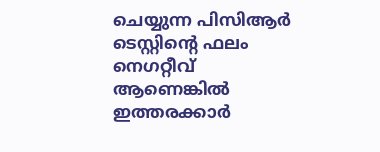ചെയ്യുന്ന പിസിആർ ടെസ്റ്റിന്റെ ഫലം നെഗറ്റീവ് ആണെങ്കിൽ ഇത്തരക്കാർ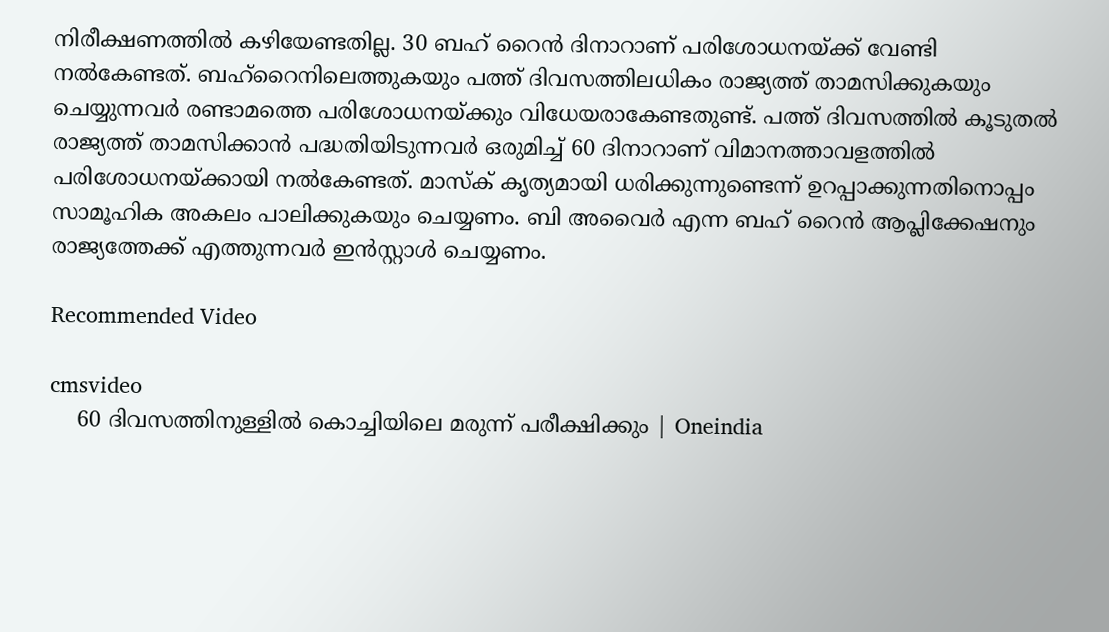നിരീക്ഷണത്തിൽ കഴിയേണ്ടതില്ല. 30 ബഹ് റൈൻ ദിനാറാണ് പരിശോധനയ്ക്ക് വേണ്ടി നൽകേണ്ടത്. ബഹ്റൈനിലെത്തുകയും പത്ത് ദിവസത്തിലധികം രാജ്യത്ത് താമസിക്കുകയും ചെയ്യുന്നവർ രണ്ടാമത്തെ പരിശോധനയ്ക്കും വിധേയരാകേണ്ടതുണ്ട്. പത്ത് ദിവസത്തിൽ കൂടുതൽ രാജ്യത്ത് താമസിക്കാൻ പദ്ധതിയിടുന്നവർ ഒരുമിച്ച് 60 ദിനാറാണ് വിമാനത്താവളത്തിൽ പരിശോധനയ്ക്കായി നൽകേണ്ടത്. മാസ്ക് കൃത്യമായി ധരിക്കുന്നുണ്ടെന്ന് ഉറപ്പാക്കുന്നതിനൊപ്പം സാമൂഹിക അകലം പാലിക്കുകയും ചെയ്യണം. ബി അവൈർ എന്ന ബഹ് റൈൻ ആപ്ലിക്കേഷനും രാജ്യത്തേക്ക് എത്തുന്നവർ ഇൻസ്റ്റാൾ ചെയ്യണം.

Recommended Video

cmsvideo
    60 ദിവസത്തിനുള്ളില്‍ കൊച്ചിയിലെ മരുന്ന് പരീക്ഷിക്കും | Oneindia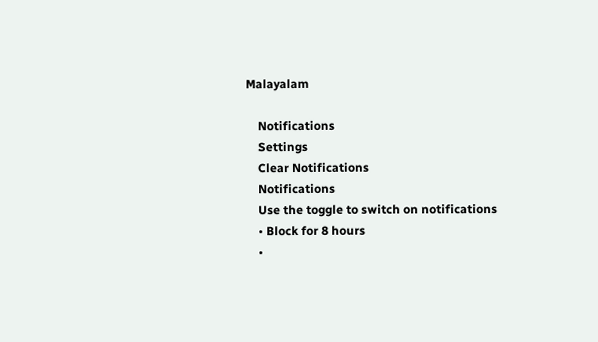Malayalam

    Notifications
    Settings
    Clear Notifications
    Notifications
    Use the toggle to switch on notifications
    • Block for 8 hours
    •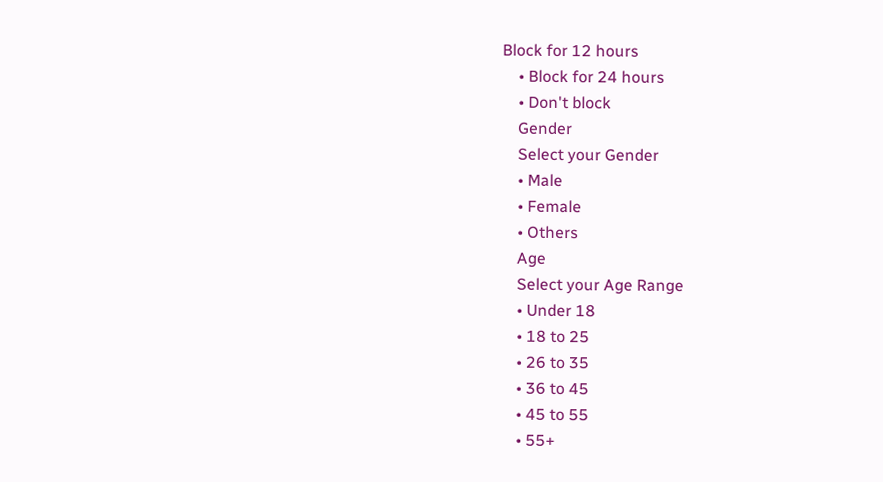Block for 12 hours
    • Block for 24 hours
    • Don't block
    Gender
    Select your Gender
    • Male
    • Female
    • Others
    Age
    Select your Age Range
    • Under 18
    • 18 to 25
    • 26 to 35
    • 36 to 45
    • 45 to 55
    • 55+